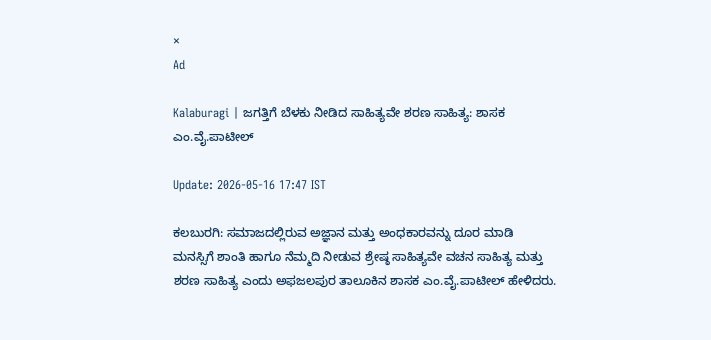×
Ad

Kalaburagi | ಜಗತ್ತಿಗೆ ಬೆಳಕು ನೀಡಿದ ಸಾಹಿತ್ಯವೇ ಶರಣ ಸಾಹಿತ್ಯ: ಶಾಸಕ ಎಂ.ವೈ.ಪಾಟೀಲ್‌

Update: 2026-05-16 17:47 IST

ಕಲಬುರಗಿ: ಸಮಾಜದಲ್ಲಿರುವ ಅಜ್ಞಾನ ಮತ್ತು ಅಂಧಕಾರವನ್ನು ದೂರ ಮಾಡಿ ಮನಸ್ಸಿಗೆ ಶಾಂತಿ ಹಾಗೂ ನೆಮ್ಮದಿ ನೀಡುವ ಶ್ರೇಷ್ಠ ಸಾಹಿತ್ಯವೇ ವಚನ ಸಾಹಿತ್ಯ ಮತ್ತು ಶರಣ ಸಾಹಿತ್ಯ ಎಂದು ಅಫಜಲಪುರ ತಾಲೂಕಿನ ಶಾಸಕ ಎಂ.ವೈ.ಪಾಟೀಲ್‌ ಹೇಳಿದರು.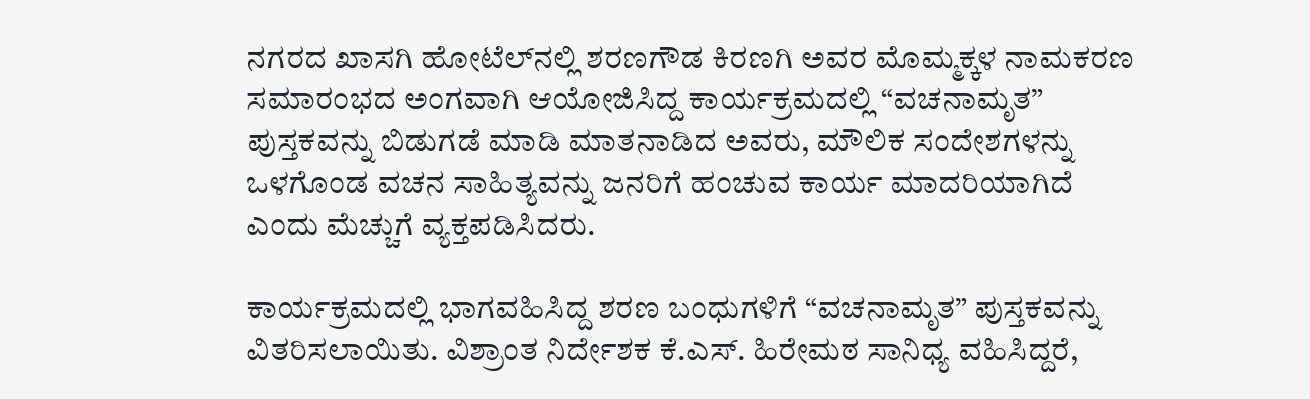ನಗರದ ಖಾಸಗಿ ಹೋಟೆಲ್‌ನಲ್ಲಿ ಶರಣಗೌಡ ಕಿರಣಗಿ ಅವರ ಮೊಮ್ಮಕ್ಕಳ ನಾಮಕರಣ ಸಮಾರಂಭದ ಅಂಗವಾಗಿ ಆಯೋಜಿಸಿದ್ದ ಕಾರ್ಯಕ್ರಮದಲ್ಲಿ “ವಚನಾಮೃತ” ಪುಸ್ತಕವನ್ನು ಬಿಡುಗಡೆ ಮಾಡಿ ಮಾತನಾಡಿದ ಅವರು, ಮೌಲಿಕ ಸಂದೇಶಗಳನ್ನು ಒಳಗೊಂಡ ವಚನ ಸಾಹಿತ್ಯವನ್ನು ಜನರಿಗೆ ಹಂಚುವ ಕಾರ್ಯ ಮಾದರಿಯಾಗಿದೆ ಎಂದು ಮೆಚ್ಚುಗೆ ವ್ಯಕ್ತಪಡಿಸಿದರು.

ಕಾರ್ಯಕ್ರಮದಲ್ಲಿ ಭಾಗವಹಿಸಿದ್ದ ಶರಣ ಬಂಧುಗಳಿಗೆ “ವಚನಾಮೃತ” ಪುಸ್ತಕವನ್ನು ವಿತರಿಸಲಾಯಿತು. ವಿಶ್ರಾಂತ ನಿರ್ದೇಶಕ ಕೆ.ಎಸ್. ಹಿರೇಮಠ ಸಾನಿಧ್ಯ ವಹಿಸಿದ್ದರೆ,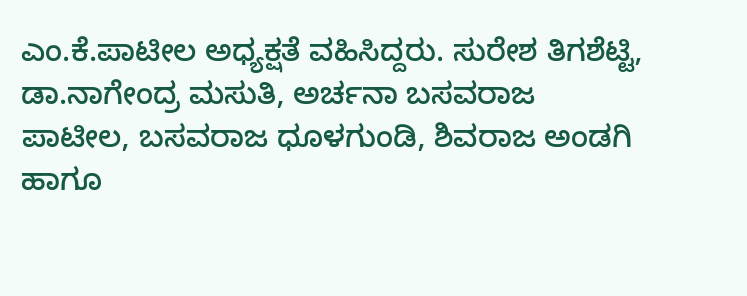ಎಂ.ಕೆ.ಪಾಟೀಲ ಅಧ್ಯಕ್ಷತೆ ವಹಿಸಿದ್ದರು. ಸುರೇಶ ತಿಗಶೆಟ್ಟಿ, ಡಾ.ನಾಗೇಂದ್ರ ಮಸುತಿ, ಅರ್ಚನಾ ಬಸವರಾಜ ಪಾಟೀಲ, ಬಸವರಾಜ ಧೂಳಗುಂಡಿ, ಶಿವರಾಜ ಅಂಡಗಿ ಹಾಗೂ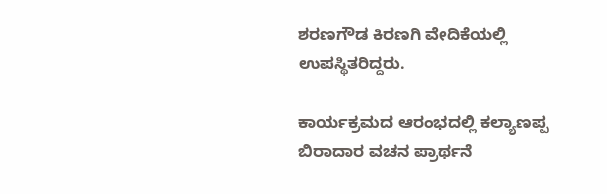ಶರಣಗೌಡ ಕಿರಣಗಿ ವೇದಿಕೆಯಲ್ಲಿ ಉಪಸ್ಥಿತರಿದ್ದರು.

ಕಾರ್ಯಕ್ರಮದ ಆರಂಭದಲ್ಲಿ ಕಲ್ಯಾಣಪ್ಪ ಬಿರಾದಾರ ವಚನ ಪ್ರಾರ್ಥನೆ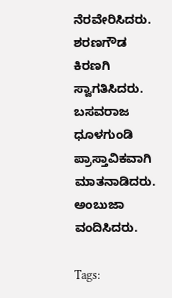ನೆರವೇರಿಸಿದರು. ಶರಣಗೌಡ ಕಿರಣಗಿ ಸ್ವಾಗತಿಸಿದರು. ಬಸವರಾಜ ಧೂಳಗುಂಡಿ ಪ್ರಾಸ್ತಾವಿಕವಾಗಿ ಮಾತನಾಡಿದರು. ಅಂಬುಜಾ ವಂದಿಸಿದರು.

Tags: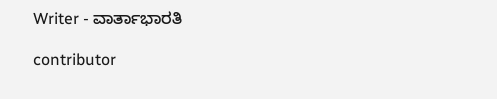Writer - ವಾರ್ತಾಭಾರತಿ

contributor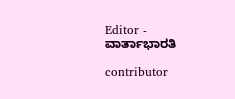Editor - ವಾರ್ತಾಭಾರತಿ

contributor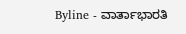Byline - ವಾರ್ತಾಭಾರತಿ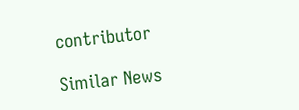contributor

Similar News